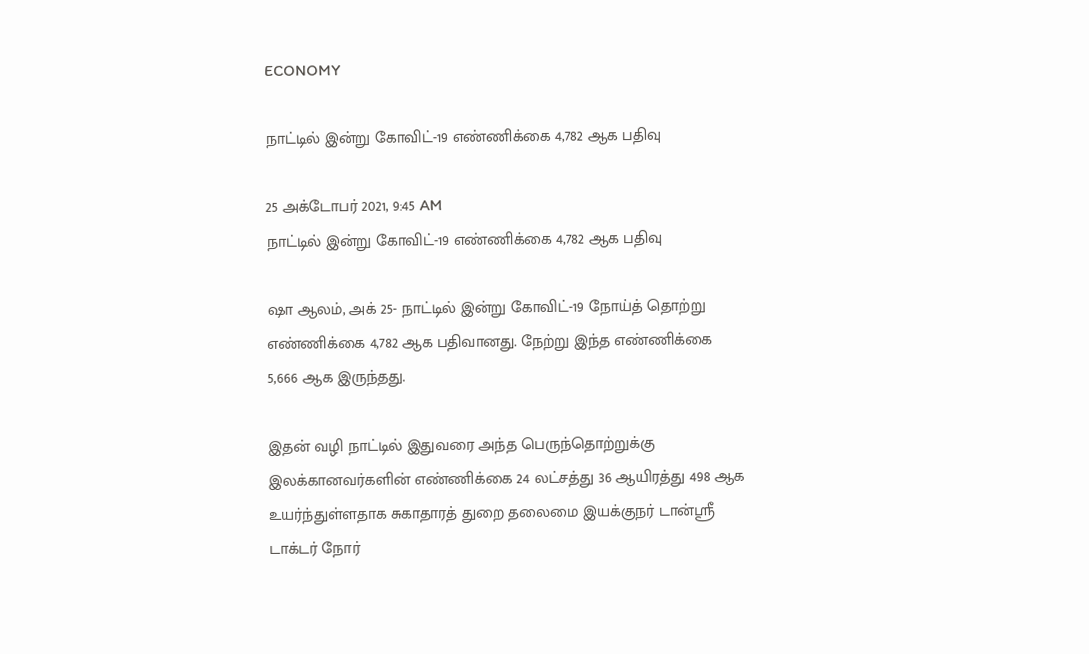ECONOMY

நாட்டில் இன்று கோவிட்-19 எண்ணிக்கை 4,782 ஆக பதிவு

25 அக்டோபர் 2021, 9:45 AM
நாட்டில் இன்று கோவிட்-19 எண்ணிக்கை 4,782 ஆக பதிவு

ஷா ஆலம், அக் 25- நாட்டில் இன்று கோவிட்-19 நோய்த் தொற்று எண்ணிக்கை 4,782 ஆக பதிவானது. நேற்று இந்த எண்ணிக்கை 5,666 ஆக இருந்தது.

இதன் வழி நாட்டில் இதுவரை அந்த பெருந்தொற்றுக்கு இலக்கானவர்களின் எண்ணிக்கை 24 லட்சத்து 36 ஆயிரத்து 498 ஆக உயர்ந்துள்ளதாக சுகாதாரத் துறை தலைமை இயக்குநர் டான்ஸ்ரீ டாக்டர் நோர்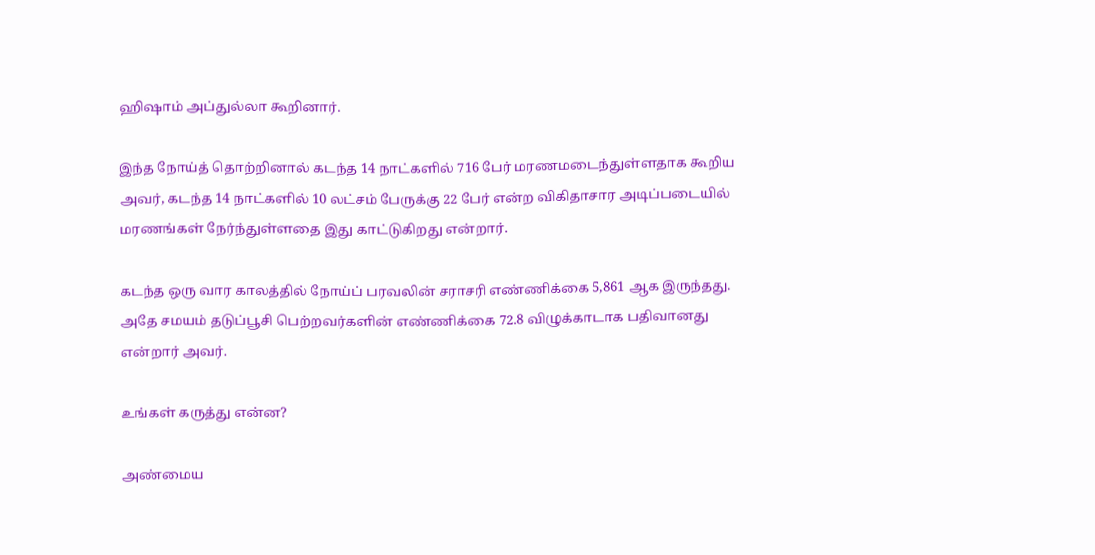ஹிஷாம் அப்துல்லா கூறினார்.

இந்த நோய்த் தொற்றினால் கடந்த 14 நாட்களில் 716 பேர் மரணமடைந்துள்ளதாக கூறிய அவர், கடந்த 14 நாட்களில் 10 லட்சம் பேருக்கு 22 பேர் என்ற விகிதாசார அடிப்படையில் மரணங்கள் நேர்ந்துள்ளதை இது காட்டுகிறது என்றார்.

கடந்த ஒரு வார காலத்தில் நோய்ப் பரவலின் சராசரி எண்ணிக்கை 5,861 ஆக இருந்தது. அதே சமயம் தடுப்பூசி பெற்றவர்களின் எண்ணிக்கை 72.8 விழுக்காடாக பதிவானது என்றார் அவர்.

உங்கள் கருத்து என்ன?

அண்மைய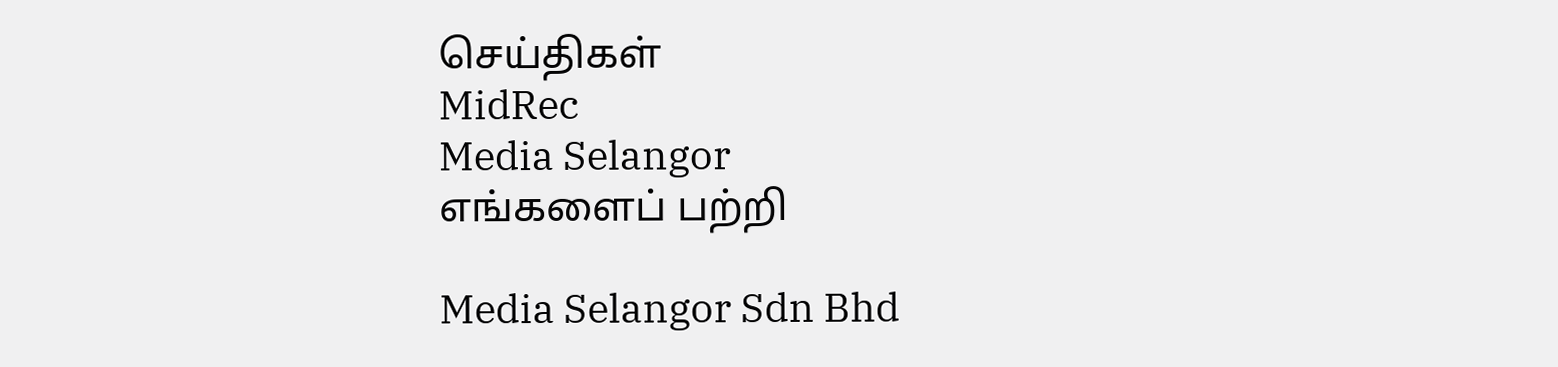செய்திகள்
MidRec
Media Selangor
எங்களைப் பற்றி

Media Selangor Sdn Bhd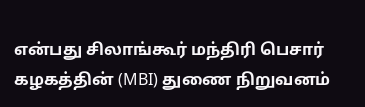என்பது சிலாங்கூர் மந்திரி பெசார் கழகத்தின் (MBI) துணை நிறுவனம்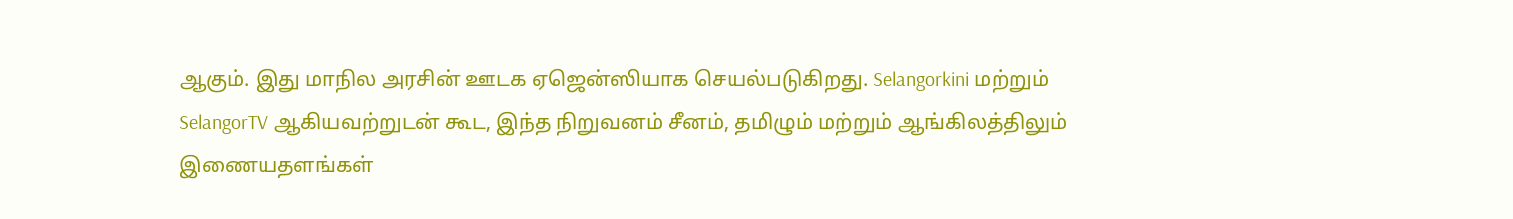ஆகும். இது மாநில அரசின் ஊடக ஏஜென்ஸியாக செயல்படுகிறது. Selangorkini மற்றும் SelangorTV ஆகியவற்றுடன் கூட, இந்த நிறுவனம் சீனம், தமிழும் மற்றும் ஆங்கிலத்திலும் இணையதளங்கள்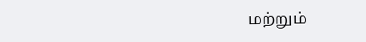மற்றும்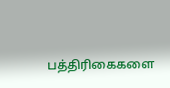பத்திரிகைகளை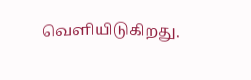வெளியிடுகிறது.